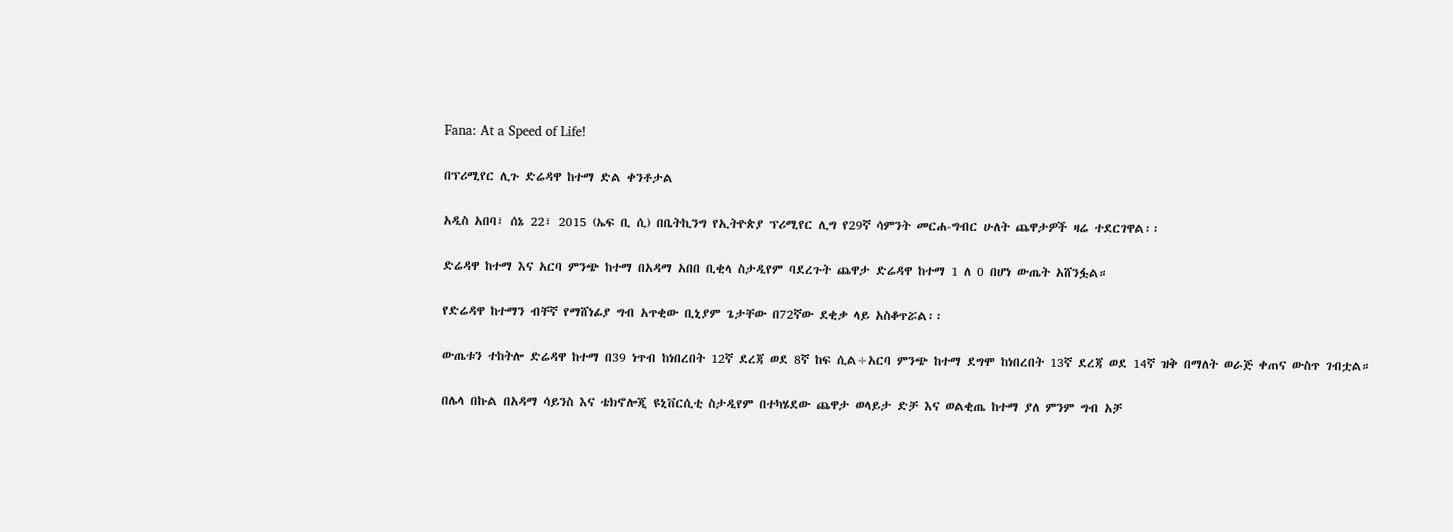Fana: At a Speed of Life!

በፕሪሚየር ሊጉ ድሬዳዋ ከተማ ድል ቀንቶታል

አዲስ አበባ፣ ሰኔ 22፣ 2015 (ኤፍ ቢ ሲ) በቤትኪንግ የኢትዮጵያ ፕሪሚየር ሊግ የ29ኛ ሳምንት መርሐ-ግብር ሁለት ጨዋታዎች ዛሬ ተደርገዋል፡፡

ድሬዳዋ ከተማ እና አርባ ምንጭ ከተማ በአዳማ አበበ ቢቂላ ስታዲየም ባደረጉት ጨዋታ ድሬዳዋ ከተማ 1 ለ 0 በሆነ ውጤት አሸንፏል።

የድሬዳዋ ከተማን ብቸኛ የማሸነፊያ ግብ አጥቂው ቢኒያም ጌታቸው በ72ኛው ደቂቃ ላይ አስቆጥሯል፡፡

ውጤቱን ተከትሎ ድሬዳዋ ከተማ በ39 ነጥብ ከነበረበት 12ኛ ደረጃ ወደ 8ኛ ከፍ ሲል÷አርባ ምንጭ ከተማ ደግሞ ከነበረበት 13ኛ ደረጃ ወደ 14ኛ ዝቅ በማለት ወራጅ ቀጠና ውስጥ ገብቷል።

በሌላ በኩል በአዳማ ሳይንስ እና ቴክኖሎጂ ዩኒቨርሲቲ ስታዲየም በተካሄደው ጨዋታ ወላይታ ድቻ እና ወልቂጤ ከተማ ያለ ምንም ግብ አቻ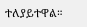ተለያይተዋል።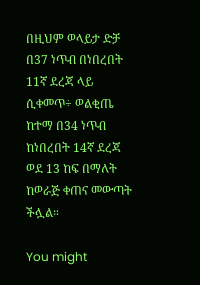በዚህም ወላይታ ድቻ በ37 ነጥብ በነበረበት 11ኛ ደረጃ ላይ ሲቀመጥ÷ ወልቂጤ ከተማ በ34 ነጥብ ከነበረበት 14ኛ ደረጃ ወደ 13 ከፍ በማለት ከወራጅ ቀጠና መውጣት ችሏል።

You might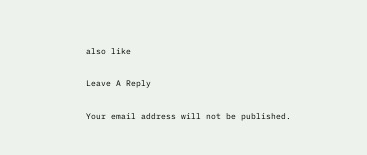also like

Leave A Reply

Your email address will not be published.